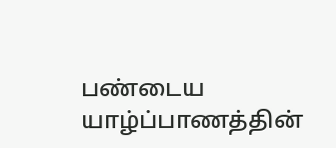பண்டைய யாழ்ப்பாணத்தின்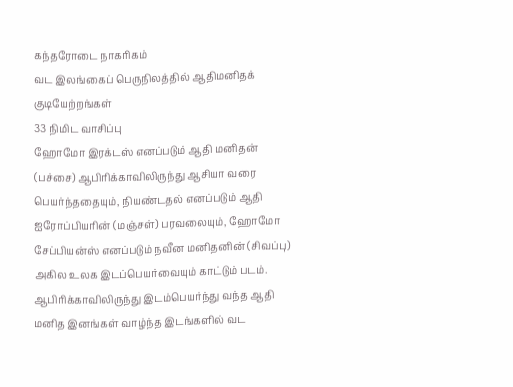கந்தரோடை நாகரிகம்
வட இலங்கைப் பெருநிலத்தில் ஆதிமனிதக் குடியேற்றங்கள்
33 நிமிட வாசிப்பு
ஹோமோ இரக்டஸ் எனப்படும் ஆதி மனிதன் (பச்சை) ஆபிரிக்காவிலிருந்து ஆசியா வரை பெயர்ந்ததையும், நியண்டதல் எனப்படும் ஆதி ஐரோப்பியரின் (மஞ்சள்) பரவலையும், ஹோமோ சேப்பியன்ஸ் எனப்படும் நவீன மனிதனின் (சிவப்பு) அகில உலக இடப்பெயர்வையும் காட்டும் படம். ஆபிரிக்காவிலிருந்து இடம்பெயர்ந்து வந்த ஆதி மனித இனங்கள் வாழ்ந்த இடங்களில் வட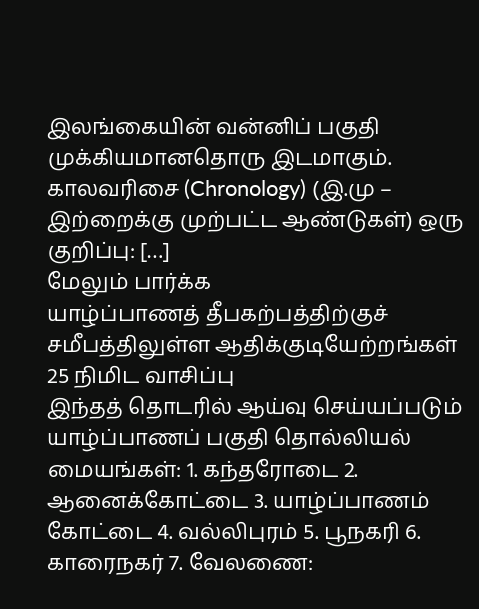இலங்கையின் வன்னிப் பகுதி முக்கியமானதொரு இடமாகும். காலவரிசை (Chronology) (இ.மு – இற்றைக்கு முற்பட்ட ஆண்டுகள்) ஒரு குறிப்பு: […]
மேலும் பார்க்க
யாழ்ப்பாணத் தீபகற்பத்திற்குச் சமீபத்திலுள்ள ஆதிக்குடியேற்றங்கள்
25 நிமிட வாசிப்பு
இந்தத் தொடரில் ஆய்வு செய்யப்படும் யாழ்ப்பாணப் பகுதி தொல்லியல் மையங்கள்: 1. கந்தரோடை 2. ஆனைக்கோட்டை 3. யாழ்ப்பாணம் கோட்டை 4. வல்லிபுரம் 5. பூநகரி 6. காரைநகர் 7. வேலணை: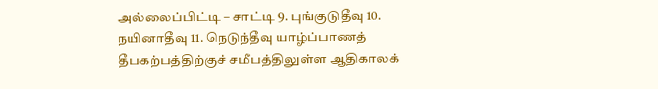அல்லைப்பிட்டி – சாட்டி 9. புங்குடுதீவு 10. நயினாதீவு 11. நெடுந்தீவு யாழ்ப்பாணத் தீபகற்பத்திற்குச் சமீபத்திலுள்ள ஆதிகாலக்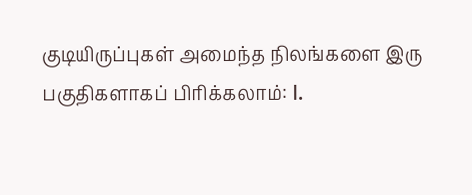குடியிருப்புகள் அமைந்த நிலங்களை இரு பகுதிகளாகப் பிரிக்கலாம்: I.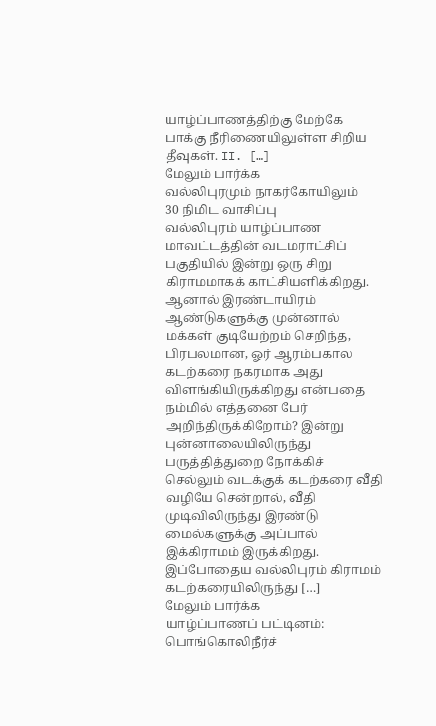யாழ்ப்பாணத்திற்கு மேற்கே பாக்கு நீரிணையிலுள்ள சிறிய தீவுகள். II. […]
மேலும் பார்க்க
வல்லிபுரமும் நாகர்கோயிலும்
30 நிமிட வாசிப்பு
வல்லிபுரம் யாழ்ப்பாண மாவட்டத்தின் வடமராட்சிப் பகுதியில் இன்று ஒரு சிறு கிராமமாகக் காட்சியளிக்கிறது. ஆனால் இரண்டாயிரம் ஆண்டுகளுக்கு முன்னால் மக்கள் குடியேற்றம் செறிந்த, பிரபலமான, ஓர் ஆரம்பகால கடற்கரை நகரமாக அது விளங்கியிருக்கிறது என்பதை நம்மில் எத்தனை பேர் அறிந்திருக்கிறோம்? இன்று புன்னாலையிலிருந்து பருத்தித்துறை நோக்கிச் செல்லும் வடக்குக் கடற்கரை வீதி வழியே சென்றால், வீதி முடிவிலிருந்து இரண்டு மைல்களுக்கு அப்பால் இக்கிராமம் இருக்கிறது. இப்போதைய வல்லிபுரம் கிராமம் கடற்கரையிலிருந்து […]
மேலும் பார்க்க
யாழ்ப்பாணப் பட்டினம்: பொங்கொலிநீர்ச்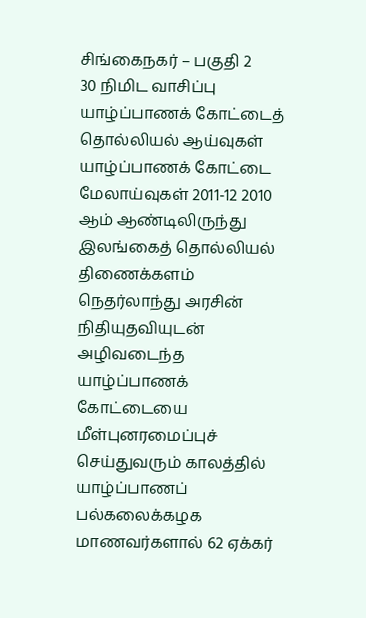சிங்கைநகர் – பகுதி 2
30 நிமிட வாசிப்பு
யாழ்ப்பாணக் கோட்டைத் தொல்லியல் ஆய்வுகள் யாழ்ப்பாணக் கோட்டை மேலாய்வுகள் 2011-12 2010 ஆம் ஆண்டிலிருந்து இலங்கைத் தொல்லியல் திணைக்களம் நெதர்லாந்து அரசின் நிதியுதவியுடன் அழிவடைந்த யாழ்ப்பாணக் கோட்டையை மீள்புனரமைப்புச் செய்துவரும் காலத்தில் யாழ்ப்பாணப் பல்கலைக்கழக மாணவர்களால் 62 ஏக்கர்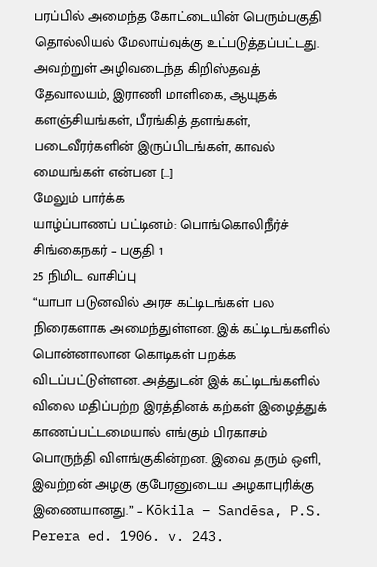பரப்பில் அமைந்த கோட்டையின் பெரும்பகுதி தொல்லியல் மேலாய்வுக்கு உட்படுத்தப்பட்டது. அவற்றுள் அழிவடைந்த கிறிஸ்தவத் தேவாலயம், இராணி மாளிகை, ஆயுதக் களஞ்சியங்கள், பீரங்கித் தளங்கள், படைவீரர்களின் இருப்பிடங்கள், காவல் மையங்கள் என்பன […]
மேலும் பார்க்க
யாழ்ப்பாணப் பட்டினம்: பொங்கொலிநீர்ச் சிங்கைநகர் – பகுதி 1
25 நிமிட வாசிப்பு
“யாபா படுனவில் அரச கட்டிடங்கள் பல நிரைகளாக அமைந்துள்ளன. இக் கட்டிடங்களில் பொன்னாலான கொடிகள் பறக்க விடப்பட்டுள்ளன. அத்துடன் இக் கட்டிடங்களில் விலை மதிப்பற்ற இரத்தினக் கற்கள் இழைத்துக் காணப்பட்டமையால் எங்கும் பிரகாசம் பொருந்தி விளங்குகின்றன. இவை தரும் ஒளி, இவற்றன் அழகு குபேரனுடைய அழகாபுரிக்கு இணையானது.” – Kōkila – Sandēsa, P.S. Perera ed. 1906. v. 243.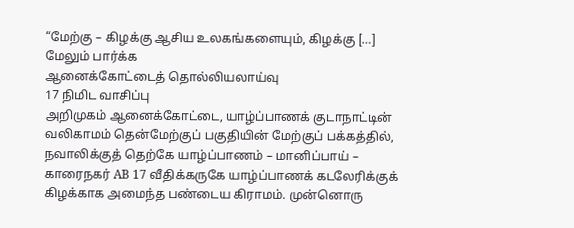“மேற்கு – கிழக்கு ஆசிய உலகங்களையும், கிழக்கு […]
மேலும் பார்க்க
ஆனைக்கோட்டைத் தொல்லியலாய்வு
17 நிமிட வாசிப்பு
அறிமுகம் ஆனைக்கோட்டை, யாழ்ப்பாணக் குடாநாட்டின் வலிகாமம் தென்மேற்குப் பகுதியின் மேற்குப் பக்கத்தில், நவாலிக்குத் தெற்கே யாழ்ப்பாணம் – மானிப்பாய் – காரைநகர் AB 17 வீதிக்கருகே யாழ்ப்பாணக் கடலேரிக்குக் கிழக்காக அமைந்த பண்டைய கிராமம். முன்னொரு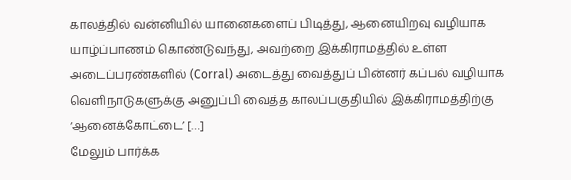காலத்தில் வன்னியில் யானைகளைப் பிடித்து, ஆனையிறவு வழியாக யாழ்ப்பாணம் கொண்டுவந்து, அவற்றை இக்கிராமத்தில் உள்ள அடைப்பரண்களில் (Corral) அடைத்து வைத்துப் பின்னர் கப்பல் வழியாக வெளிநாடுகளுக்கு அனுப்பி வைத்த காலப்பகுதியில் இக்கிராமத்திற்கு ‘ஆனைக்கோட்டை’ […]
மேலும் பார்க்க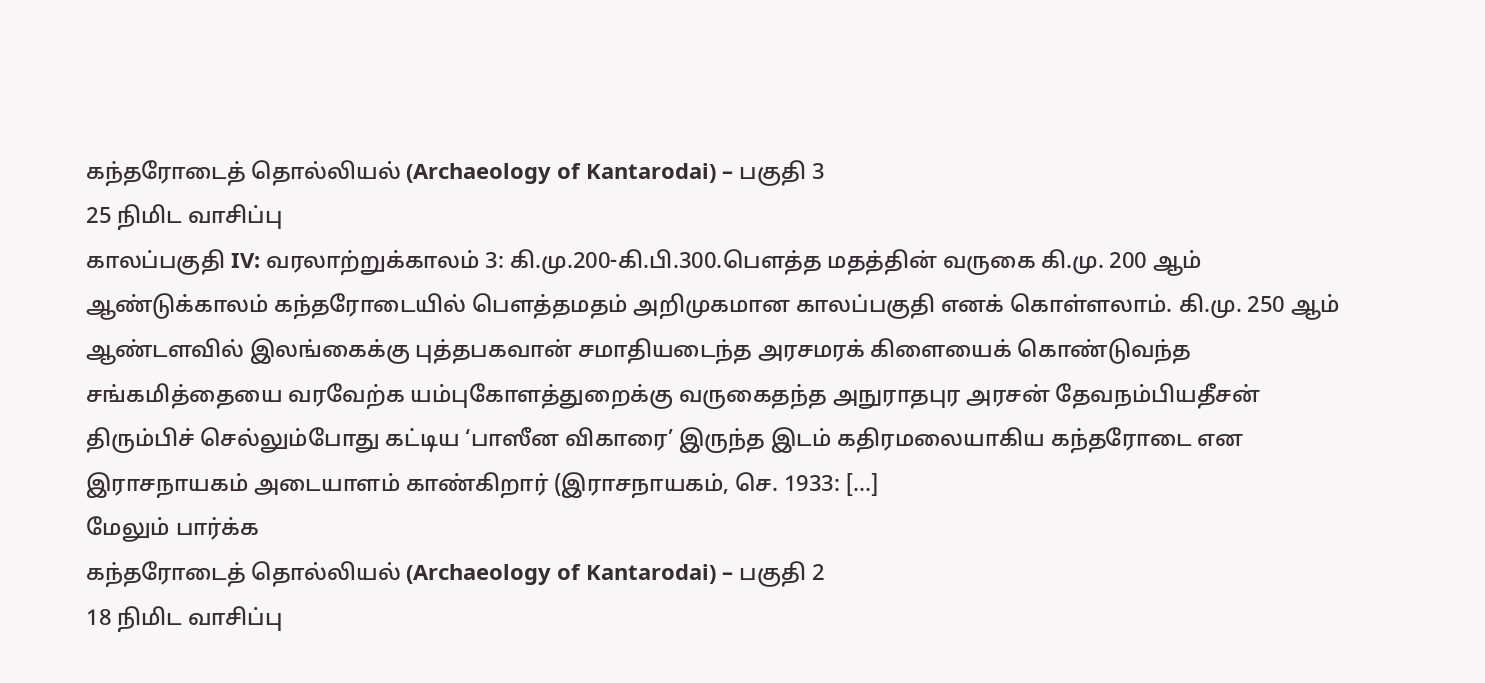கந்தரோடைத் தொல்லியல் (Archaeology of Kantarodai) – பகுதி 3
25 நிமிட வாசிப்பு
காலப்பகுதி IV: வரலாற்றுக்காலம் 3: கி.மு.200-கி.பி.300.பௌத்த மதத்தின் வருகை கி.மு. 200 ஆம் ஆண்டுக்காலம் கந்தரோடையில் பௌத்தமதம் அறிமுகமான காலப்பகுதி எனக் கொள்ளலாம். கி.மு. 250 ஆம் ஆண்டளவில் இலங்கைக்கு புத்தபகவான் சமாதியடைந்த அரசமரக் கிளையைக் கொண்டுவந்த சங்கமித்தையை வரவேற்க யம்புகோளத்துறைக்கு வருகைதந்த அநுராதபுர அரசன் தேவநம்பியதீசன் திரும்பிச் செல்லும்போது கட்டிய ‘பாஸீன விகாரை’ இருந்த இடம் கதிரமலையாகிய கந்தரோடை என இராசநாயகம் அடையாளம் காண்கிறார் (இராசநாயகம், செ. 1933: […]
மேலும் பார்க்க
கந்தரோடைத் தொல்லியல் (Archaeology of Kantarodai) – பகுதி 2
18 நிமிட வாசிப்பு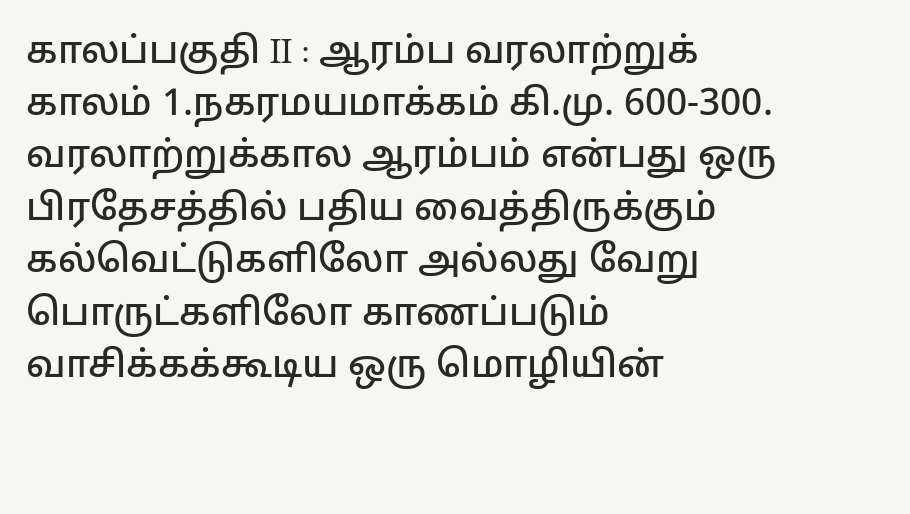காலப்பகுதி II : ஆரம்ப வரலாற்றுக் காலம் 1.நகரமயமாக்கம் கி.மு. 600-300. வரலாற்றுக்கால ஆரம்பம் என்பது ஒரு பிரதேசத்தில் பதிய வைத்திருக்கும் கல்வெட்டுகளிலோ அல்லது வேறு பொருட்களிலோ காணப்படும் வாசிக்கக்கூடிய ஒரு மொழியின்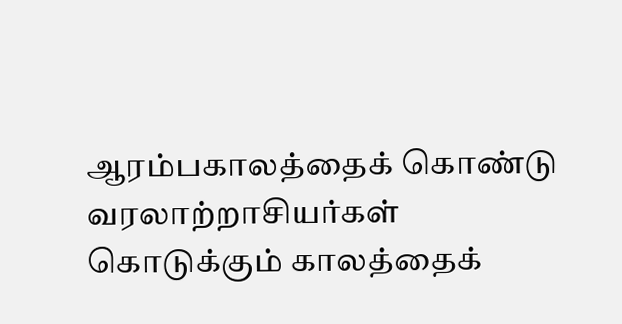ஆரம்பகாலத்தைக் கொண்டு வரலாற்றாசியர்கள் கொடுக்கும் காலத்தைக்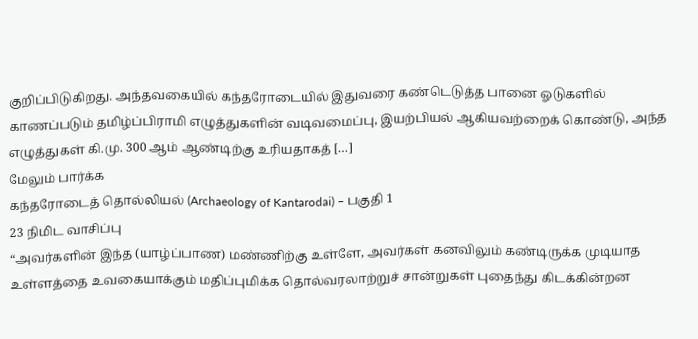குறிப்பிடுகிறது. அந்தவகையில் கந்தரோடையில் இதுவரை கண்டெடுத்த பானை ஓடுகளில் காணப்படும் தமிழ்ப்பிராமி எழுத்துகளின் வடிவமைப்பு, இயற்பியல் ஆகியவற்றைக் கொண்டு, அந்த எழுத்துகள் கி.மு. 300 ஆம் ஆண்டிற்கு உரியதாகத் […]
மேலும் பார்க்க
கந்தரோடைத் தொல்லியல் (Archaeology of Kantarodai) – பகுதி 1
23 நிமிட வாசிப்பு
“அவர்களின் இந்த (யாழ்ப்பாண) மண்ணிற்கு உள்ளே, அவர்கள் கனவிலும் கண்டிருக்க முடியாத உள்ளத்தை உவகையாக்கும் மதிப்புமிக்க தொல்வரலாற்றுச் சான்றுகள் புதைந்து கிடக்கின்றன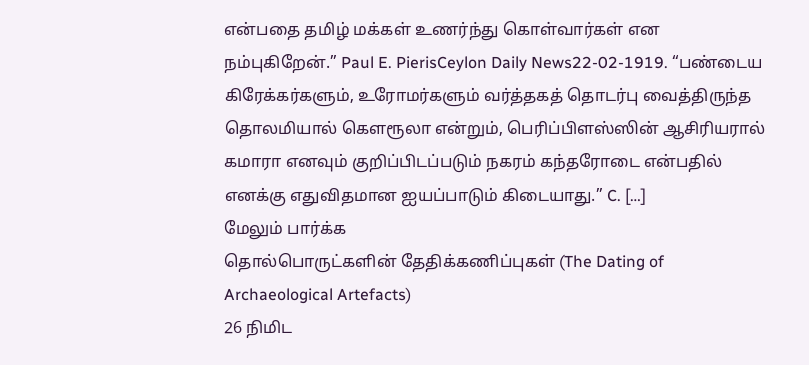என்பதை தமிழ் மக்கள் உணர்ந்து கொள்வார்கள் என நம்புகிறேன்.” Paul E. PierisCeylon Daily News22-02-1919. “பண்டைய கிரேக்கர்களும், உரோமர்களும் வர்த்தகத் தொடர்பு வைத்திருந்த தொலமியால் கௌரூலா என்றும், பெரிப்பிளஸ்ஸின் ஆசிரியரால் கமாரா எனவும் குறிப்பிடப்படும் நகரம் கந்தரோடை என்பதில் எனக்கு எதுவிதமான ஐயப்பாடும் கிடையாது.” C. […]
மேலும் பார்க்க
தொல்பொருட்களின் தேதிக்கணிப்புகள் (The Dating of Archaeological Artefacts)
26 நிமிட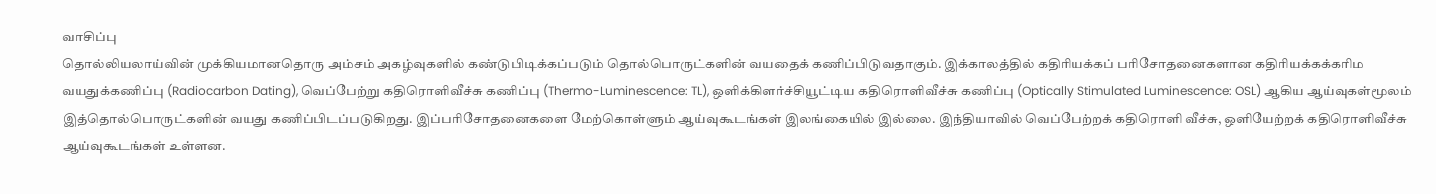வாசிப்பு
தொல்லியலாய்வின் முக்கியமானதொரு அம்சம் அகழ்வுகளில் கண்டுபிடிக்கப்படும் தொல்பொருட்களின் வயதைக் கணிப்பிடுவதாகும். இக்காலத்தில் கதிரியக்கப் பரிசோதனைகளான கதிரியக்கக்கரிம வயதுக்கணிப்பு (Radiocarbon Dating), வெப்பேற்று கதிரொளிவீச்சு கணிப்பு (Thermo-Luminescence: TL), ஒளிக்கிளர்ச்சியூட்டிய கதிரொளிவீச்சு கணிப்பு (Optically Stimulated Luminescence: OSL) ஆகிய ஆய்வுகள்மூலம் இத்தொல்பொருட்களின் வயது கணிப்பிடப்படுகிறது. இப்பரிசோதனைகளை மேற்கொள்ளும் ஆய்வுகூடங்கள் இலங்கையில் இல்லை. இந்தியாவில் வெப்பேற்றக் கதிரொளி வீச்சு, ஒளியேற்றக் கதிரொளிவீச்சு ஆய்வுகூடங்கள் உள்ளன.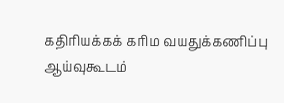கதிரியக்கக் கரிம வயதுக்கணிப்பு ஆய்வுகூடம்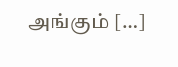அங்கும் […]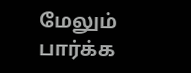மேலும் பார்க்க